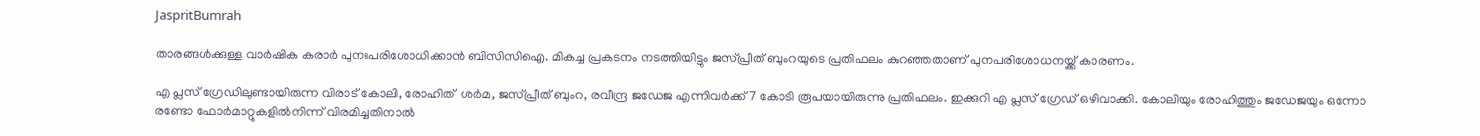JaspritBumrah

താരങ്ങള്‍ക്കുള്ള വാർഷിക കരാർ പുനഃപരിശോധിക്കാൻ ബിസിസിഐ. മികച്ച പ്രകടനം നടത്തിയിട്ടും ജസ്പ്രീത് ബുംറയുടെ പ്രതിഫലം കുറഞ്ഞതാണ് പുനപരിശോധനയ്ക്ക് കാരണം.

എ പ്ലസ് ഗ്രേഡിലുണ്ടായിരുന്ന വിരാട് കോലി, രോഹിത്  ശര്‍മ, ജസ്പ്രീത് ബുംറ, രവീന്ദ്ര ജഡേജ എന്നിവർക്ക് 7 കോടി രൂപയായിരുന്നു പ്രതിഫലം. ഇക്കുറി എ പ്ലസ് ഗ്രേഡ് ഒഴിവാക്കി. കോലിയും രോഹിത്തും ജഡേജയും ഒന്നോ രണ്ടോ ഫോർമാറ്റുകളിൽനിന്ന് വിരമിച്ചതിനാൽ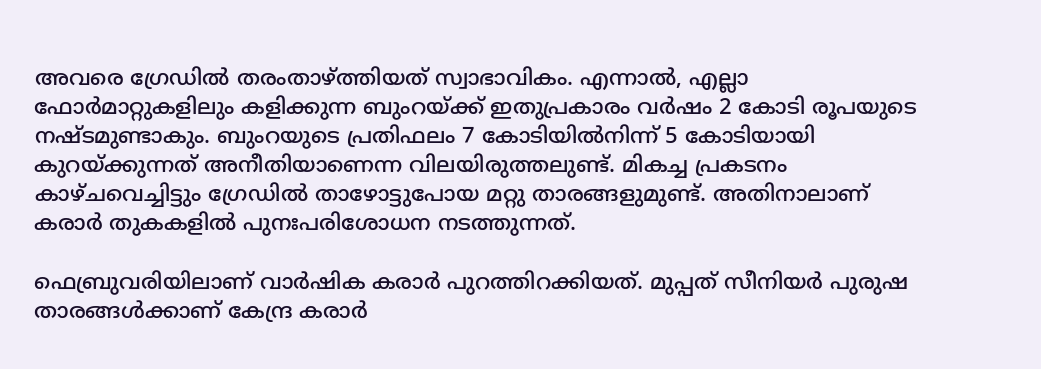അവരെ ഗ്രേഡിൽ തരംതാഴ്ത്തിയത് സ്വാഭാവികം. എന്നാൽ, എല്ലാ ഫോർമാറ്റുകളിലും കളിക്കുന്ന ബുംറയ്ക്ക് ഇതുപ്രകാരം വർഷം 2 കോടി രൂപയുടെ നഷ്ടമുണ്ടാകും. ബുംറയുടെ പ്രതിഫലം 7 കോടിയിൽനിന്ന് 5 കോടിയായി കുറയ്ക്കുന്നത് അനീതിയാണെന്ന വിലയിരുത്തലുണ്ട്. മികച്ച പ്രകടനം കാഴ്ചവെച്ചിട്ടും ഗ്രേഡിൽ താഴോട്ടുപോയ മറ്റു താരങ്ങളുമുണ്ട്. അതിനാലാണ് കരാർ തുകകളിൽ പുനഃപരിശോധന നടത്തുന്നത്.

ഫെബ്രുവരിയിലാണ് വാര്‍ഷിക കരാര്‍ പുറത്തിറക്കിയത്. മുപ്പത് സീനിയർ പുരുഷ താരങ്ങൾക്കാണ് കേന്ദ്ര കരാർ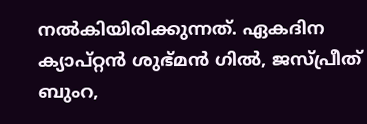നൽകിയിരിക്കുന്നത്. ഏകദിന ക്യാപ്റ്റൻ ശുഭ്മൻ ഗിൽ, ജസ്പ്രീത് ബുംറ,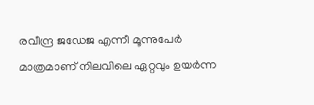രവീന്ദ്ര ജഡേജ എന്നീ മൂന്നുപേർ മാത്രമാണ് നിലവിലെ ഏറ്റവും ഉയർന്ന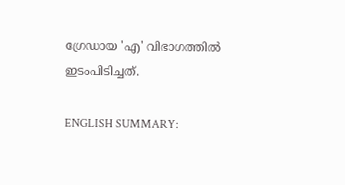ഗ്രേഡായ 'എ' വിഭാഗത്തിൽ ഇടംപിടിച്ചത്.

ENGLISH SUMMARY: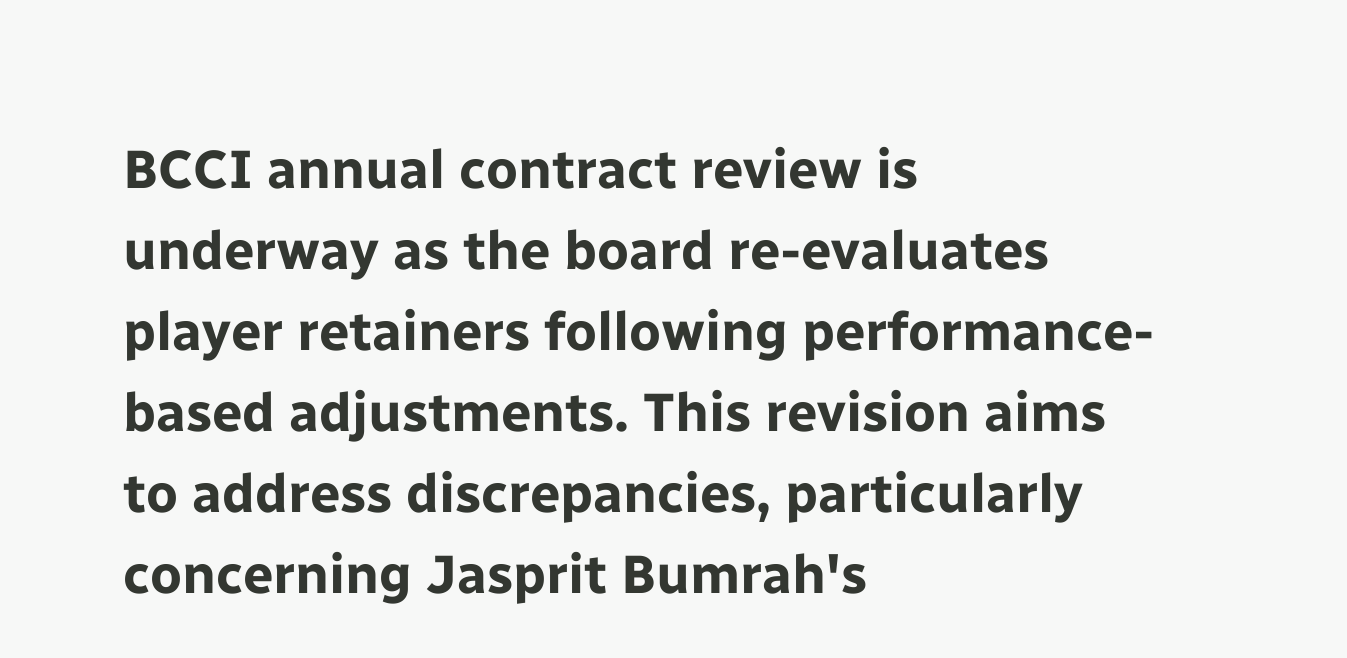BCCI annual contract review is underway as the board re-evaluates player retainers following performance-based adjustments. This revision aims to address discrepancies, particularly concerning Jasprit Bumrah's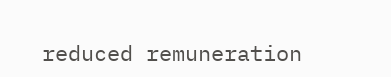reduced remuneration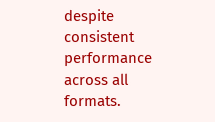despite consistent performance across all formats.